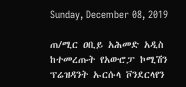Sunday, December 08, 2019

ጠ/ሚር ዐቢይ አሕመድ አዲስ ከተመረጡት የአውሮፓ ኮሚሽን ፕሬዝዳንት ኡርሱላ ቮንደርላየን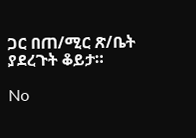ጋር በጠ/ሚር ጽ/ቤት ያደረጉት ቆይታ።

No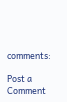comments:

Post a Comment